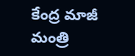కేంద్ర మాజీ మంత్రి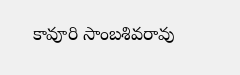కావూరి సాంబశివరావు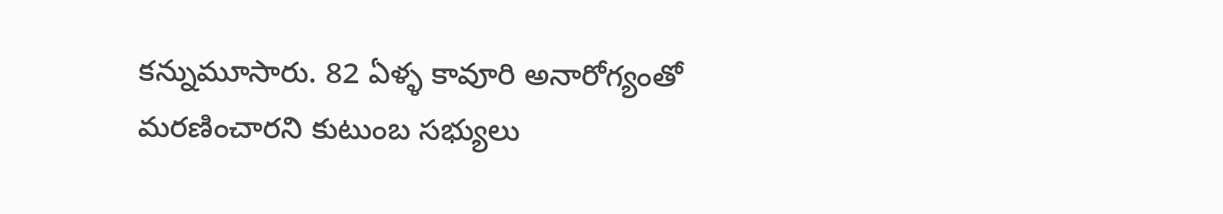కన్నుమూసారు. 82 ఏళ్ళ కావూరి అనారోగ్యంతో మరణించారని కుటుంబ సభ్యులు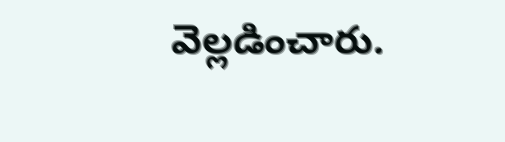వెల్లడించారు.